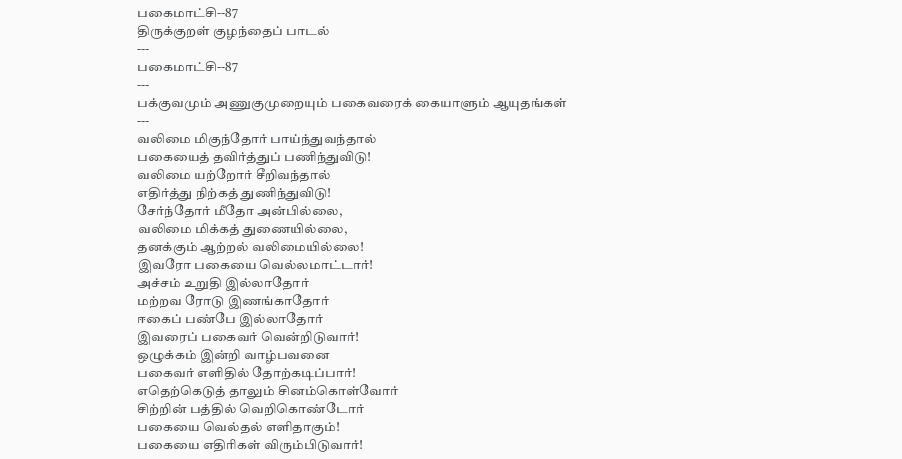பகைமாட்சி--87
திருக்குறள் குழந்தைப் பாடல்
---
பகைமாட்சி--87
---
பக்குவமும் அணுகுமுறையும் பகைவரைக் கையாளும் ஆயுதங்கள்
---
வலிமை மிகுந்தோர் பாய்ந்துவந்தால்
பகையைத் தவிர்த்துப் பணிந்துவிடு!
வலிமை யற்றோர் சீறிவந்தால்
எதிர்த்து நிற்கத் துணிந்துவிடு!
சேர்ந்தோர் மீதோ அன்பில்லை,
வலிமை மிக்கத் துணையில்லை,
தனக்கும் ஆற்றல் வலிமையில்லை!
இவரோ பகையை வெல்லமாட்டார்!
அச்சம் உறுதி இல்லாதோர்
மற்றவ ரோடு இணங்காதோர்
ஈகைப் பண்பே இல்லாதோர்
இவரைப் பகைவர் வென்றிடுவார்!
ஒழுக்கம் இன்றி வாழ்பவனை
பகைவர் எளிதில் தோற்கடிப்பார்!
எதெற்கெடுத் தாலும் சினம்கொள்வோர்
சிற்றின் பத்தில் வெறிகொண்டோர்
பகையை வெல்தல் எளிதாகும்!
பகையை எதிரிகள் விரும்பிடுவார்!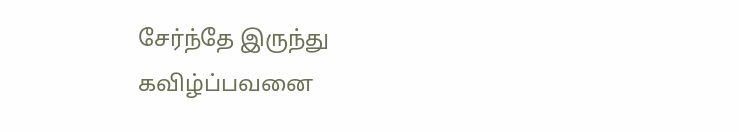சேர்ந்தே இருந்து கவிழ்ப்பவனை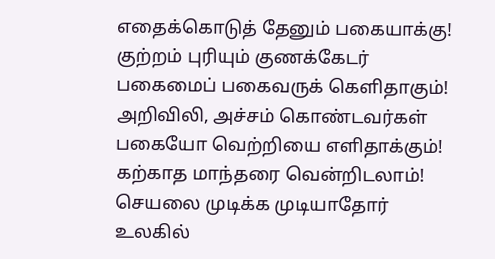எதைக்கொடுத் தேனும் பகையாக்கு!
குற்றம் புரியும் குணக்கேடர்
பகைமைப் பகைவருக் கெளிதாகும்!
அறிவிலி, அச்சம் கொண்டவர்கள்
பகையோ வெற்றியை எளிதாக்கும்!
கற்காத மாந்தரை வென்றிடலாம்!
செயலை முடிக்க முடியாதோர்
உலகில்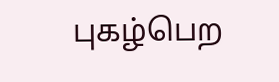புகழ்பெற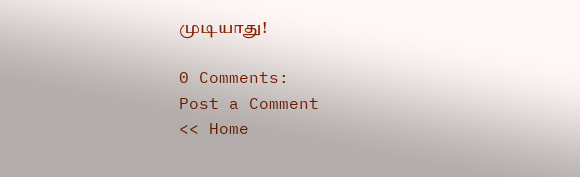முடியாது!

0 Comments:
Post a Comment
<< Home